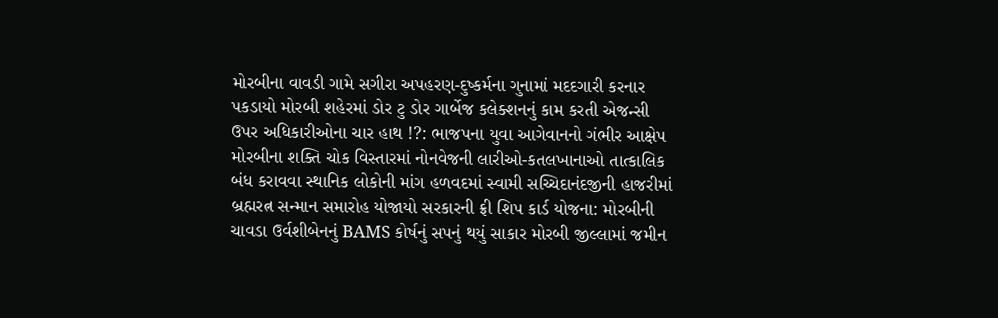મોરબીના વાવડી ગામે સગીરા અપહરણ-દુષ્કર્મના ગુનામાં મદદગારી કરનાર પકડાયો મોરબી શહેરમાં ડોર ટુ ડોર ગાર્બેજ કલેક્શનનું કામ કરતી એજન્સી ઉપર અધિકારીઓના ચાર હાથ !?: ભાજપના યુવા આગેવાનનો ગંભીર આક્ષેપ મોરબીના શક્તિ ચોક વિસ્તારમાં નોનવેજની લારીઓ-કતલખાનાઓ તાત્કાલિક બંધ કરાવવા સ્થાનિક લોકોની માંગ હળવદમાં સ્વામી સચ્ચિદાનંદજીની હાજરીમાં બ્રહ્મરત્ન સન્માન સમારોહ યોજાયો સરકારની ફ્રી શિપ કાર્ડ યોજના: મોરબીની ચાવડા ઉર્વશીબેનનું BAMS કોર્ષનું સપનું થયું સાકાર મોરબી જીલ્લામાં જમીન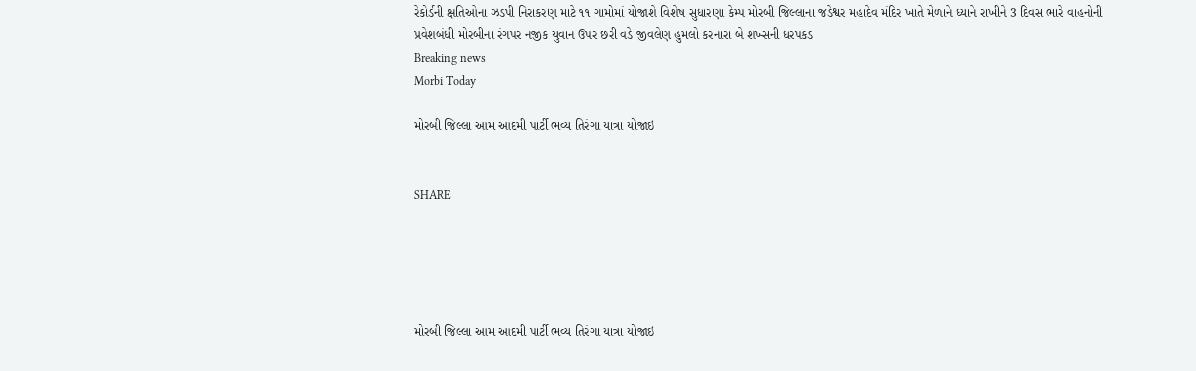રેકોર્ડની ક્ષતિઓના ઝડપી નિરાકરણ માટે ૧૧ ગામોમાં યોજાશે વિશેષ સુધારણા કેમ્પ મોરબી જિલ્લાના જડેશ્વર મહાદેવ મંદિર ખાતે મેળાને ધ્યાને રાખીને 3 દિવસ ભારે વાહનોની પ્રવેશબંધી મોરબીના રંગપર નજીક યુવાન ઉપર છરી વડે જીવલેણ હુમલો કરનારા બે શખ્સની ધરપકડ
Breaking news
Morbi Today

મોરબી જિલ્લા આમ આદમી પાર્ટી ભવ્ય તિરંગા યાત્રા યોજાઇ


SHARE





મોરબી જિલ્લા આમ આદમી પાર્ટી ભવ્ય તિરંગા યાત્રા યોજાઇ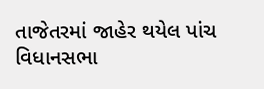તાજેતરમાં જાહેર થયેલ પાંચ વિધાનસભા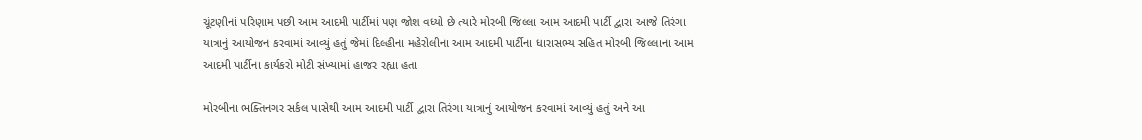ચૂંટણીનાં પરિણામ પછી આમ આદમી પાર્ટીમાં પણ જોશ વધ્યો છે ત્યારે મોરબી જિલ્લા આમ આદમી પાર્ટી દ્વારા આજે તિરંગા યાત્રાનું આયોજન કરવામાં આવ્યું હતું જેમાં દિલ્હીના મહેરોલીના આમ આદમી પાર્ટીના ધારાસભ્ય સહિત મોરબી જિલ્લાના આમ આદમી પાર્ટીના કાર્યકરો મોટી સંખ્યામાં હાજર રહ્યા હતા

મોરબીના ભક્તિનગર સર્કલ પાસેથી આમ આદમી પાર્ટી દ્વારા તિરંગા યાત્રાનું આયોજન કરવામાં આવ્યું હતું અને આ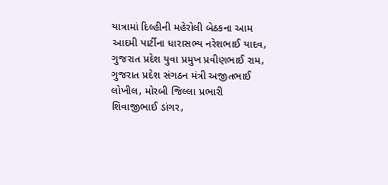યાત્રામાં દિલ્હીની મહેરોલી બેઠકના આમ આદમી પાર્ટીના ધારાસભ્ય નરેશભાઈ યાદવ, ગુજરાત પ્રદેશ યુવા પ્રમુખ પ્રવીણભાઈ રામ, ગુજરાત પ્રદેશ સંગઠન મંત્રી અજીતભાઈ લોખીલ, મોરબી જિલ્લા પ્રભારી શિવાજીભાઈ ડાંગર,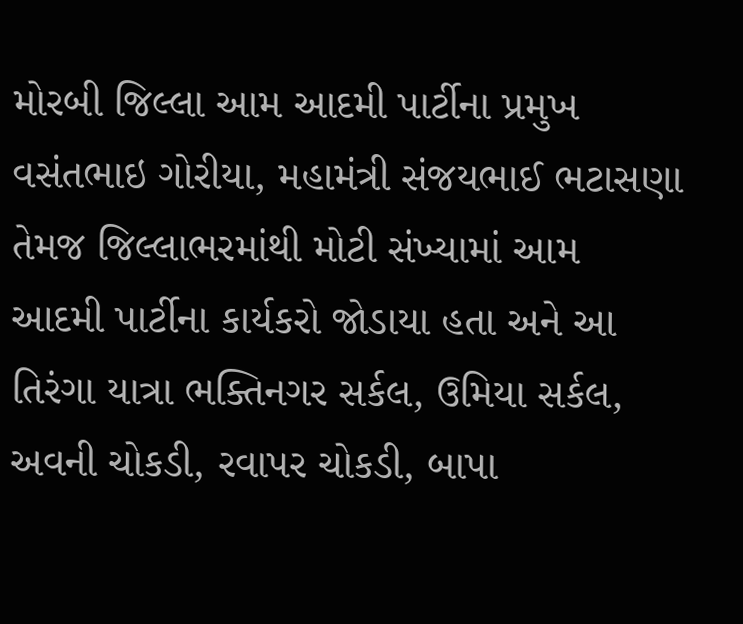મોરબી જિલ્લા આમ આદમી પાર્ટીના પ્રમુખ વસંતભાઇ ગોરીયા, મહામંત્રી સંજયભાઈ ભટાસણા તેમજ જિલ્લાભરમાંથી મોટી સંખ્યામાં આમ આદમી પાર્ટીના કાર્યકરો જોડાયા હતા અને આ તિરંગા યાત્રા ભક્તિનગર સર્કલ, ઉમિયા સર્કલ, અવની ચોકડી, રવાપર ચોકડી, બાપા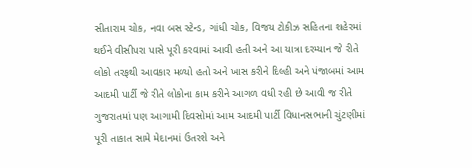સીતારામ ચોક, નવા બસ સ્ટેન્ડ, ગાંધી ચોક, વિજય ટોકીઝ સહિતના શહેરમાં થઈને વીસીપરા પાસે પૂરી કરવામાં આવી હતી અને આ યાત્રા દરમ્યાન જે રીતે લોકો તરફથી આવકાર મળ્યો હતો અને ખાસ કરીને દિલ્હી અને પંજાબમાં આમ આદમી પાર્ટી જે રીતે લોકોના કામ કરીને આગળ વધી રહી છે આવી જ રીતે ગુજરાતમાં પણ આગામી દિવસોમાં આમ આદમી પાર્ટી વિધાનસભાની ચુંટણીમાં પૂરી તાકાત સામે મેદાનમાં ઉતરશે અને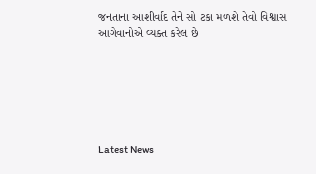જનતાના આશીર્વાદ તેને સો ટકા મળશે તેવો વિશ્વાસ આગેવાનોએ વ્યક્ત કરેલ છે






Latest News